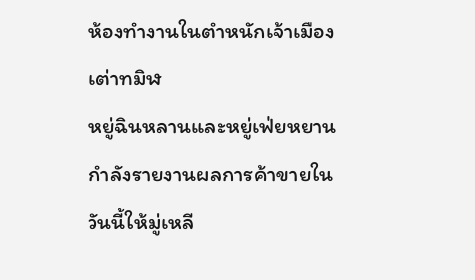ห้องทำงานในตำหนักเจ้าเมืองเต่าทมิฬ
หยู่ฉินหลานและหยู่เฟ่ยหยานกำลังรายงานผลการค้าขายในวันนี้ให้มู่เหลี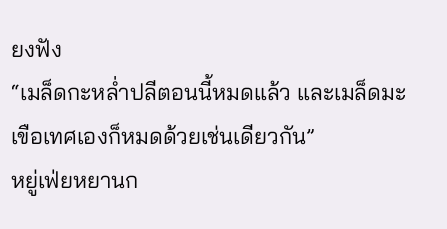ยงฟัง
“เมล็ดกะหล่ำปลีตอนนี้หมดแล้ว และเมล็ดมะเขือเทศเองก็หมดด้วยเช่นเดียวกัน”
หยู่เฟ่ยหยานก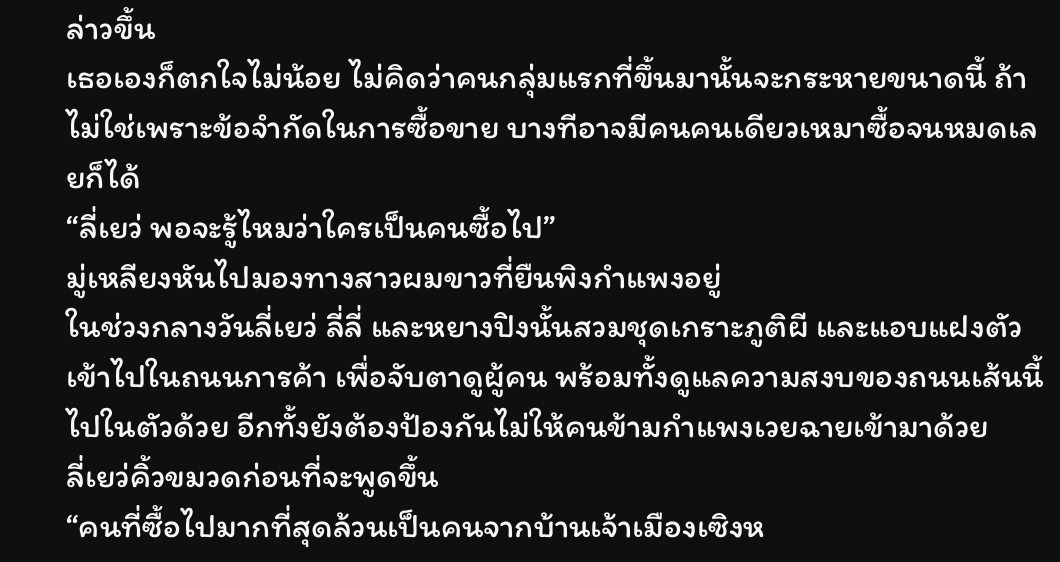ล่าวขึ้น
เธอเองก็ตกใจไม่น้อย ไม่คิดว่าคนกลุ่มแรกที่ขึ้นมานั้นจะกระหายขนาดนี้ ถ้าไม่ใช่เพราะข้อจำกัดในการซื้อขาย บางทีอาจมีคนคนเดียวเหมาซื้อจนหมดเลยก็ได้
“ลี่เยว่ พอจะรู้ไหมว่าใครเป็นคนซื้อไป”
มู่เหลียงหันไปมองทางสาวผมขาวที่ยืนพิงกำแพงอยู่
ในช่วงกลางวันลี่เยว่ ลี่ลี่ และหยางปิงนั้นสวมชุดเกราะภูติผี และแอบแฝงตัวเข้าไปในถนนการค้า เพื่อจับตาดูผู้คน พร้อมทั้งดูแลความสงบของถนนเส้นนี้ไปในตัวด้วย อีกทั้งยังต้องป้องกันไม่ให้คนข้ามกำแพงเวยฉายเข้ามาด้วย
ลี่เยว่คิ้วขมวดก่อนที่จะพูดขึ้น
“คนที่ซื้อไปมากที่สุดล้วนเป็นคนจากบ้านเจ้าเมืองเซิงห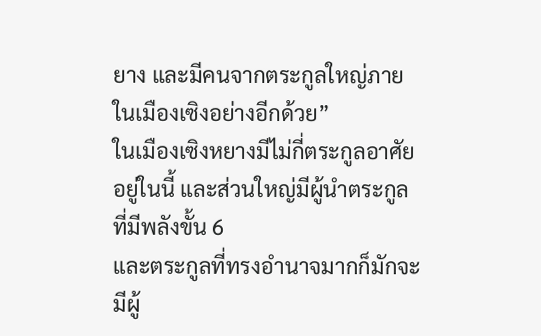ยาง และมีคนจากตระกูลใหญ่ภายในเมืองเซิงอย่างอีกด้วย”
ในเมืองเซิงหยางมีไม่กี่ตระกูลอาศัยอยู่ในนี้ และส่วนใหญ่มีผู้นำตระกูลที่มีพลังขั้น 6
และตระกูลที่ทรงอำนาจมากก็มักจะมีผู้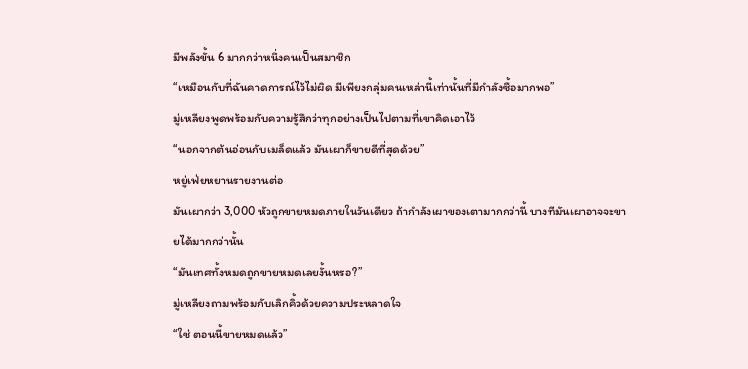มีพลังขั้น 6 มากกว่าหนึ่งคนเป็นสมาชิก
“เหมือนกับที่ฉันคาดการณ์ไว้ไม่ผิด มีเพียงกลุ่มคนเหล่านี้เท่านั้นที่มีกำลังซื้อมากพอ”
มู่เหลียงพูดพร้อมกับความรู้สึกว่าทุกอย่างเป็นไปตามที่เขาคิดเอาไว้
“นอกจากต้นอ่อนกับเมล็ดแล้ว มันเผาก็ขายดีที่สุดด้วย”
หยู่เฟ่ยหยานรายงานต่อ
มันเผากว่า 3,000 หัวถูกขายหมดภายในวันเดียว ถ้ากำลังเผาของเตามากกว่านี้ บางทีมันเผาอาจจะขายได้มากกว่านั้น
“มันเทศทั้งหมดถูกขายหมดเลยงั้นหรอ?”
มู่เหลียงถามพร้อมกับเลิกคิ้วด้วยความประหลาดใจ
“ใช่ ตอนนี้ขายหมดแล้ว”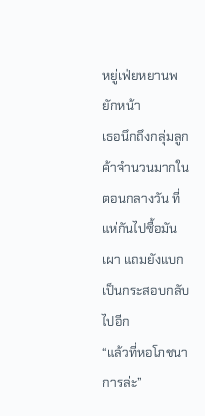หยู่เฟ่ยหยานพยักหน้า
เธอนึกถึงกลุ่มลูกค้าจำนวนมากในตอนกลางวัน ที่แห่กันไปซื้อมันเผา แถมยังแบกเป็นกระสอบกลับไปอีก
“แล้วที่หอโภชนาการล่ะ”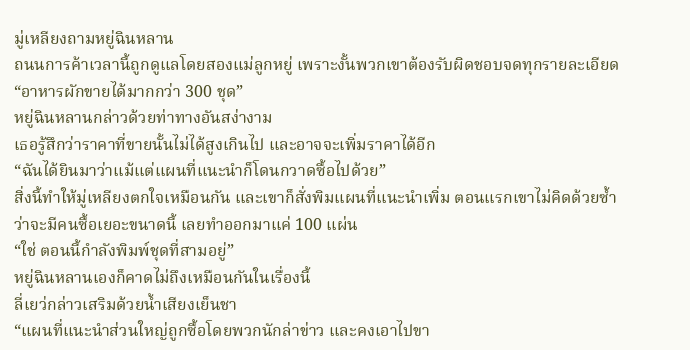มู่เหลียงถามหยู่ฉินหลาน
ถนนการค้าเวลานี้ถูกดูแลโดยสองแม่ลูกหยู่ เพราะงั้นพวกเขาต้องรับผิดชอบจดทุกรายละเอียด
“อาหารผักขายได้มากกว่า 300 ชุด”
หยู่ฉินหลานกล่าวด้วยท่าทางอันสง่างาม
เธอรู้สึกว่าราคาที่ขายนั้นไม่ได้สูงเกินไป และอาจจะเพิ่มราคาได้อีก
“ฉันได้ยินมาว่าแม้แต่แผนที่แนะนำก็โดนกวาดซื้อไปด้วย”
สิ่งนี้ทำให้มู่เหลียงตกใจเหมือนกัน และเขาก็สั่งพิมแผนที่แนะนำเพิ่ม ตอนแรกเขาไม่คิดด้วยซ้ำว่าจะมีคนซื้อเยอะขนาดนี้ เลยทำออกมาแค่ 100 แผ่น
“ใช่ ตอนนี้กำลังพิมพ์ชุดที่สามอยู่”
หยู่ฉินหลานเองก็คาดไม่ถึงเหมือนกันในเรื่องนี้
ลี่เยว่กล่าวเสริมด้วยน้ำเสียงเย็นชา
“แผนที่แนะนำส่วนใหญ่ถูกซื้อโดยพวกนักล่าข่าว และคงเอาไปขา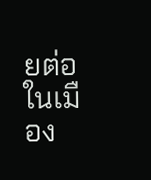ยต่อในเมือง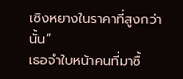เซิงหยางในราคาที่สูงกว่านั้น”
เธอจำใบหน้าคนที่มาซื้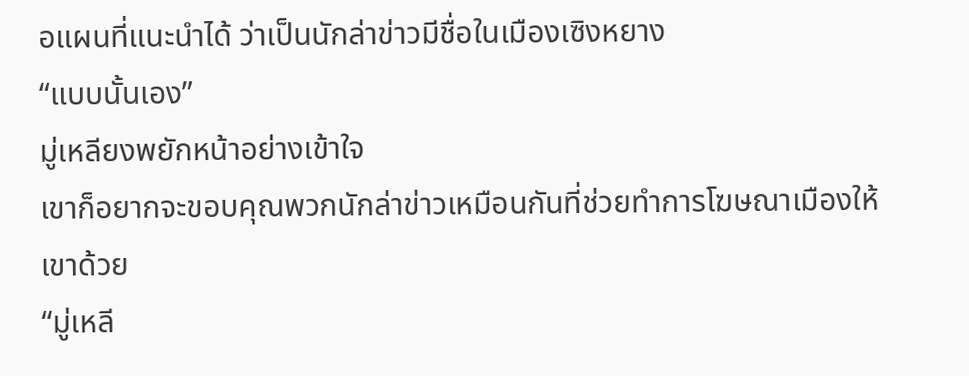อแผนที่แนะนำได้ ว่าเป็นนักล่าข่าวมีชื่อในเมืองเซิงหยาง
“แบบนั้นเอง”
มู่เหลียงพยักหน้าอย่างเข้าใจ
เขาก็อยากจะขอบคุณพวกนักล่าข่าวเหมือนกันที่ช่วยทำการโฆษณาเมืองให้เขาด้วย
“มู่เหลี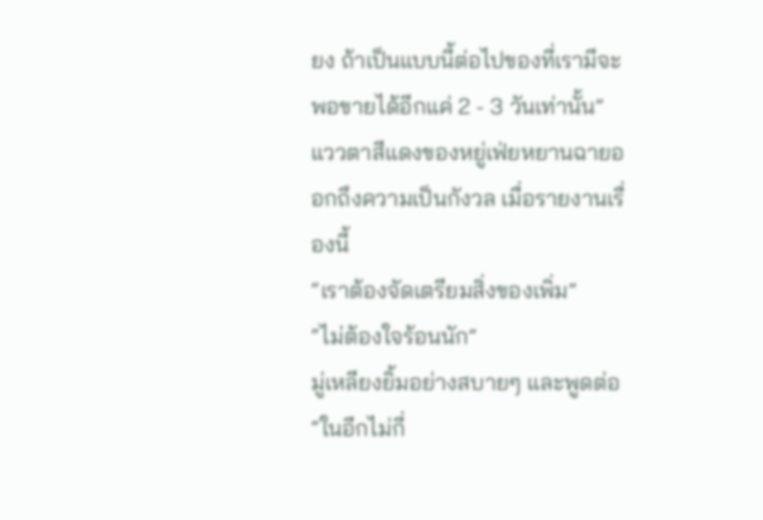ยง ถ้าเป็นแบบนี้ต่อไปของที่เรามีจะพอขายได้อีกแค่ 2 - 3 วันเท่านั้น”
แววตาสีแดงของหยู่เฟ่ยหยานฉายออกถึงความเป็นกังวล เมื่อรายงานเรื่องนี้
“เราต้องจัดเตรียมสิ่งของเพิ่ม”
“ไม่ต้องใจร้อนนัก”
มู่เหลียงยิ้มอย่างสบายๆ และพูดต่อ
“ในอีกไม่กี่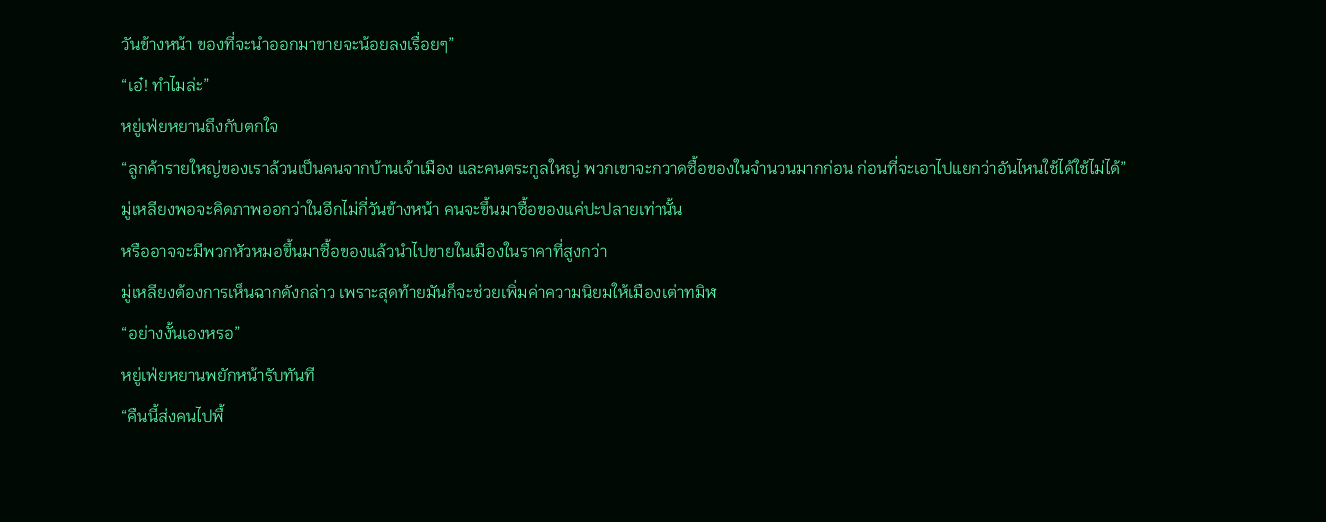วันข้างหน้า ของที่จะนำออกมาขายจะน้อยลงเรื่อยๆ”
“เอ๋! ทำไมล่ะ”
หยู่เฟ่ยหยานถึงกับตกใจ
“ลูกค้ารายใหญ่ของเราล้วนเป็นคนจากบ้านเจ้าเมือง และคนตระกูลใหญ่ พวกเขาจะกวาดซื้อของในจำนวนมากก่อน ก่อนที่จะเอาไปแยกว่าอันไหนใช้ได้ใช้ไม่ได้”
มู่เหลียงพอจะคิดภาพออกว่าในอีกไม่กี่วันข้างหน้า คนจะขึ้นมาซื้อของแค่ปะปลายเท่านั้น
หรืออาจจะมีพวกหัวหมอขึ้นมาซื้อของแล้วนำไปขายในเมืองในราคาที่สูงกว่า
มู่เหลียงต้องการเห็นฉากดังกล่าว เพราะสุดท้ายมันก็จะช่วยเพิ่มค่าความนิยมให้เมืองเต่าทมิฬ
“อย่างงั้นเองหรอ”
หยู่เฟ่ยหยานพยักหน้ารับทันที
“คืนนี้ส่งคนไปพื้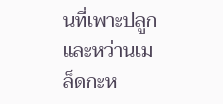นที่เพาะปลูก และหว่านเมล็ดกะห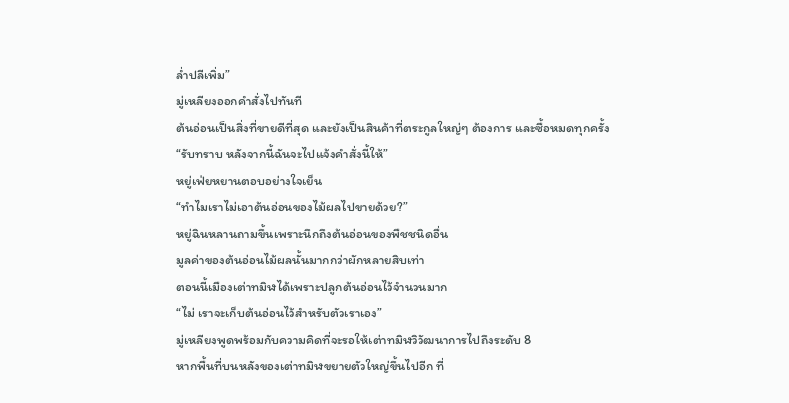ล่ำปลีเพิ่ม”
มู่เหลียงออกคำสั่งไปทันที
ต้นอ่อนเป็นสิ่งที่ขายดีที่สุด และยังเป็นสินค้าที่ตระกูลใหญ่ๆ ต้องการ และซื้อหมดทุกครั้ง
“รับทราบ หลังจากนี้ฉันจะไปแจ้งคำสั่งนี้ให้”
หยู่เฟ่ยหยานตอบอย่างใจเย็น
“ทำไมเราไม่เอาต้นอ่อนของไม้ผลไปขายด้วย?”
หยู่ฉินหลานถามขึ้นเพราะนึกถึงต้นอ่อนของพืชชนิดอื่น
มูลค่าของต้นอ่อนไม้ผลนั้นมากกว่าผักหลายสิบเท่า
ตอนนี้เมืองเต่าทมิฬได้เพราะปลูกต้นอ่อนไว้จำนวนมาก
“ไม่ เราจะเก็บต้นอ่อนไว้สำหรับตัวเราเอง”
มู่เหลียงพูดพร้อมกับความคิดที่จะรอให้เต่าทมิฬวิวัฒนาการไปถึงระดับ 8
หากพื้นที่บนหลังของเต่าทมิฬขยายตัวใหญ่ขึ้นไปอีก ที่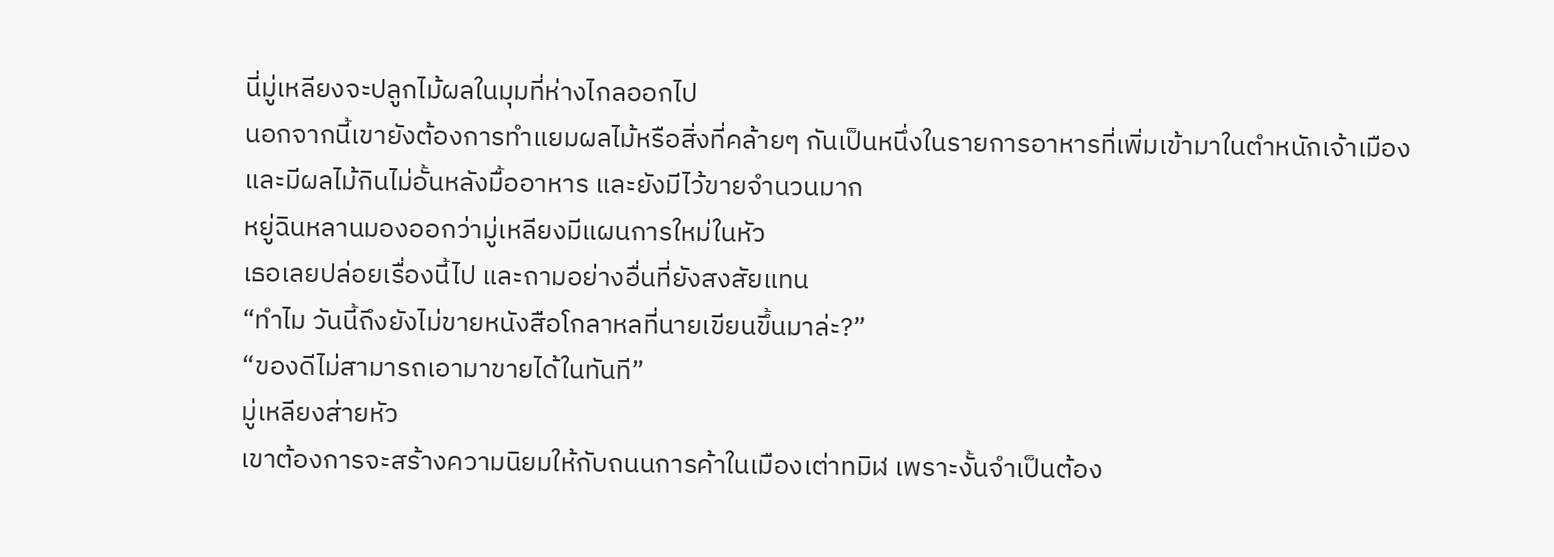นี่มู่เหลียงจะปลูกไม้ผลในมุมที่ห่างไกลออกไป
นอกจากนี้เขายังต้องการทำแยมผลไม้หรือสิ่งที่คล้ายๆ กันเป็นหนึ่งในรายการอาหารที่เพิ่มเข้ามาในตำหนักเจ้าเมือง และมีผลไม้กินไม่อั้นหลังมื้ออาหาร และยังมีไว้ขายจำนวนมาก
หยู่ฉินหลานมองออกว่ามู่เหลียงมีแผนการใหม่ในหัว
เธอเลยปล่อยเรื่องนี้ไป และถามอย่างอื่นที่ยังสงสัยแทน
“ทำไม วันนี้ถึงยังไม่ขายหนังสือโกลาหลที่นายเขียนขึ้นมาล่ะ?”
“ของดีไม่สามารถเอามาขายได้ในทันที”
มู่เหลียงส่ายหัว
เขาต้องการจะสร้างความนิยมให้กับถนนการค้าในเมืองเต่าทมิฬ เพราะงั้นจำเป็นต้อง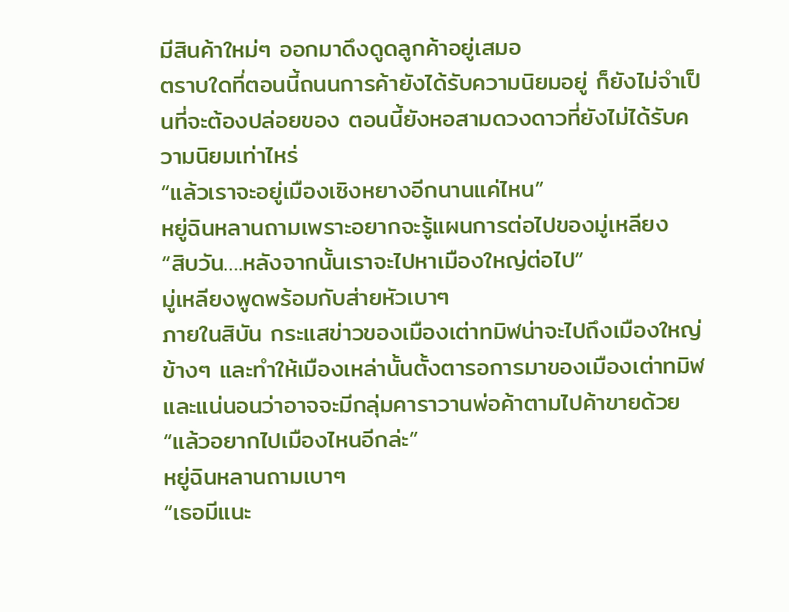มีสินค้าใหม่ๆ ออกมาดึงดูดลูกค้าอยู่เสมอ
ตราบใดที่ตอนนี้ถนนการค้ายังได้รับความนิยมอยู่ ก็ยังไม่จำเป็นที่จะต้องปล่อยของ ตอนนี้ยังหอสามดวงดาวที่ยังไม่ได้รับความนิยมเท่าไหร่
“แล้วเราจะอยู่เมืองเซิงหยางอีกนานแค่ไหน”
หยู่ฉินหลานถามเพราะอยากจะรู้แผนการต่อไปของมู่เหลียง
“สิบวัน….หลังจากนั้นเราจะไปหาเมืองใหญ่ต่อไป”
มู่เหลียงพูดพร้อมกับส่ายหัวเบาๆ
ภายในสิบัน กระแสข่าวของเมืองเต่าทมิฬน่าจะไปถึงเมืองใหญ่ข้างๆ และทำให้เมืองเหล่านั้นตั้งตารอการมาของเมืองเต่าทมิฬ และแน่นอนว่าอาจจะมีกลุ่มคาราวานพ่อค้าตามไปค้าขายด้วย
“แล้วอยากไปเมืองไหนอีกล่ะ”
หยู่ฉินหลานถามเบาๆ
“เธอมีแนะ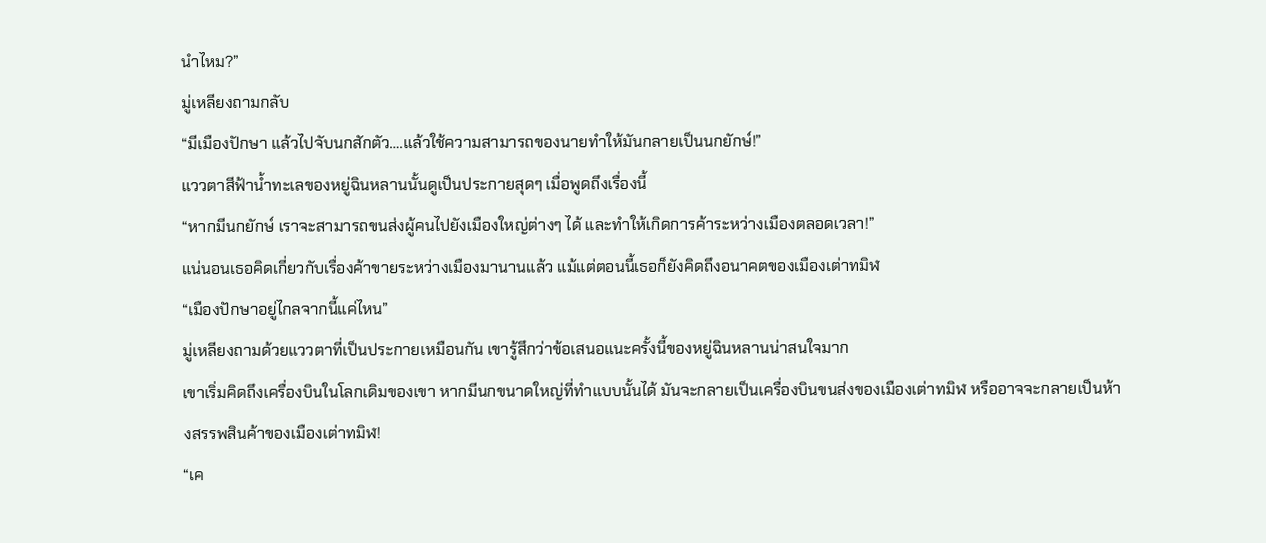นำไหม?”
มู่เหลียงถามกลับ
“มีเมืองปักษา แล้วไปจับนกสักตัว….แล้วใช้ความสามารถของนายทำให้มันกลายเป็นนกยักษ์!”
แววตาสีฟ้าน้ำทะเลของหยู่ฉินหลานนั้นดูเป็นประกายสุดๆ เมื่อพูดถึงเรื่องนี้
“หากมีนกยักษ์ เราจะสามารถขนส่งผู้คนไปยังเมืองใหญ่ต่างๆ ได้ และทำให้เกิดการค้าระหว่างเมืองตลอดเวลา!”
แน่นอนเธอคิดเกี่ยวกับเรื่องค้าขายระหว่างเมืองมานานแล้ว แม้แต่ตอนนี้เธอก็ยังคิดถึงอนาคตของเมืองเต่าทมิฬ
“เมืองปักษาอยู่ไกลจากนี้แค่ไหน”
มู่เหลียงถามด้วยแววตาที่เป็นประกายเหมือนกัน เขารู้สึกว่าข้อเสนอแนะครั้งนี้ของหยู่ฉินหลานน่าสนใจมาก
เขาเริ่มคิดถึงเครื่องบินในโลกเดิมของเขา หากมีนกขนาดใหญ่ที่ทำแบบนั้นได้ มันจะกลายเป็นเครื่องบินขนส่งของเมืองเต่าทมิฬ หรืออาจจะกลายเป็นห้างสรรพสินค้าของเมืองเต่าทมิฬ!
“เค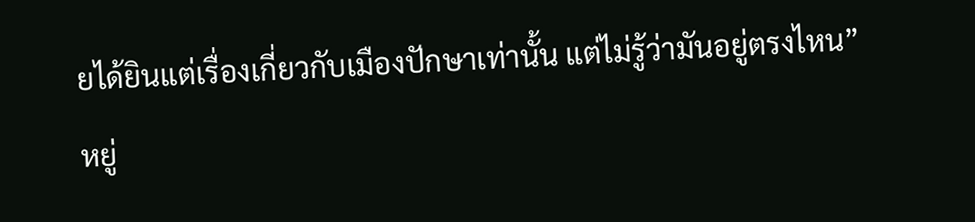ยได้ยินแต่เรื่องเกี่ยวกับเมืองปักษาเท่านั้น แต่ไม่รู้ว่ามันอยู่ตรงไหน”
หยู่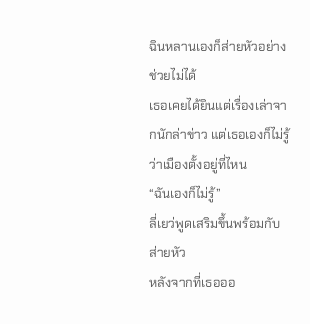ฉินหลานเองก็ส่ายหัวอย่างช่วยไม่ได้
เธอเคยได้ยินแต่เรื่องเล่าจากนักล่าข่าว แต่เธอเองก็ไม่รู้ว่าเมืองตั้งอยู่ที่ไหน
“ฉันเองก็ไม่รู้”
ลี่เยว่พูดเสริมขึ้นพร้อมกับส่ายหัว
หลังจากที่เธอออ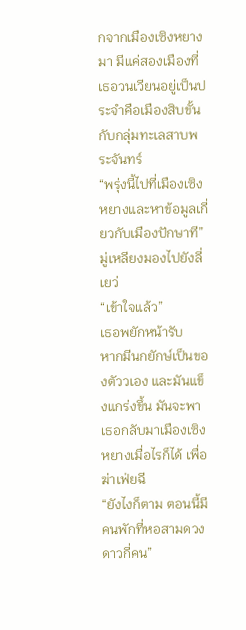กจากเมืองเซิงหยางมา มีแค่สองเมืองที่เธอวนเวียนอยู่เป็นประจำคือเมืองสิบขั้นกับกลุ่มทะเลสาบพระจันทร์
“พรุ่งนี้ไปที่เมืองเซิงหยางและหาข้อมูลเกี่ยวกับเมืองปักษาที”
มู่เหลียงมองไปยังลี่เยว่
“เข้าใจแล้ว”
เธอพยักหน้ารับ
หากมีนกยักษ์เป็นของตัววเอง และมันแข็งแกร่งขึ้น มันจะพาเธอกลับมาเมืองเซิงหยางเมื่อไรก็ได้ เพื่อฆ่าเฟ่ยฉี
“ยังไงก็ตาม ตอนนี้มีคนพักที่หอสามดวงดาวกี่คน”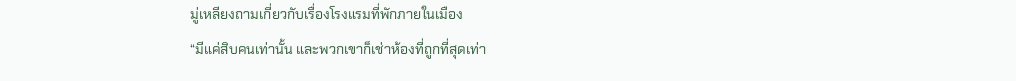มู่เหลียงถามเกี่ยวกับเรื่องโรงแรมที่พักภายในเมือง
“มีแค่สิบคนเท่านั้น และพวกเขาก็เช่าห้องที่ถูกที่สุดเท่า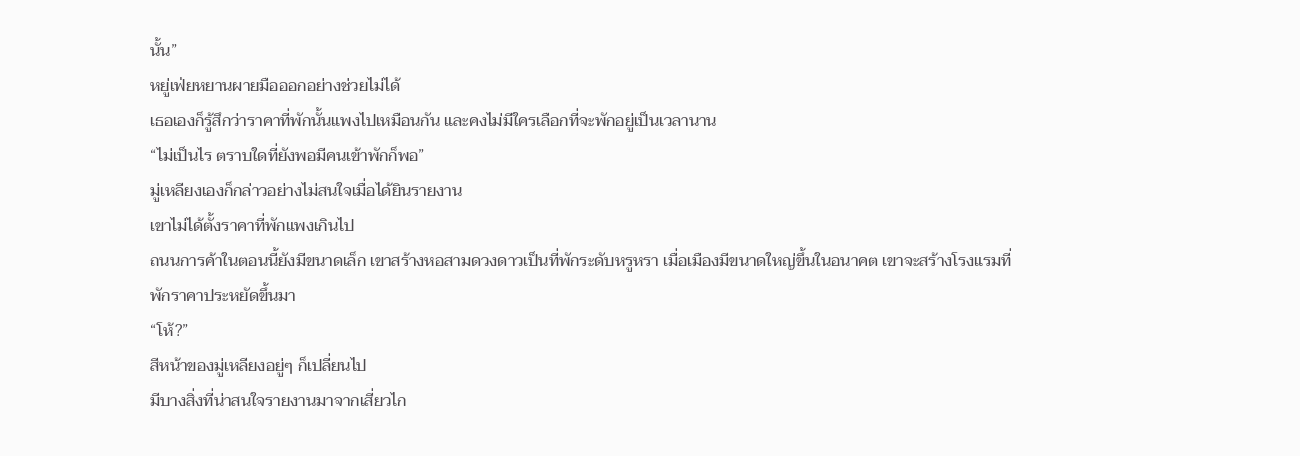นั้น”
หยู่เฟ่ยหยานผายมือออกอย่างช่วยไม่ได้
เธอเองก็รู้สึกว่าราคาที่พักนั้นแพงไปเหมือนกัน และคงไม่มีใครเลือกที่จะพักอยู่เป็นเวลานาน
“ไม่เป็นไร ตราบใดที่ยังพอมีคนเข้าพักก็พอ”
มู่เหลียงเองก็กล่าวอย่างไม่สนใจเมื่อได้ยินรายงาน
เขาไม่ได้ตั้งราคาที่พักแพงเกินไป
ถนนการค้าในตอนนี้ยังมีขนาดเล็ก เขาสร้างหอสามดวงดาวเป็นที่พักระดับหรูหรา เมื่อเมืองมีขนาดใหญ่ขึ้นในอนาคต เขาจะสร้างโรงแรมที่พักราคาประหยัดขึ้นมา
“โห้?”
สีหน้าของมู่เหลียงอยู่ๆ ก็เปลี่ยนไป
มีบางสิ่งที่น่าสนใจรายงานมาจากเสี่ยวไก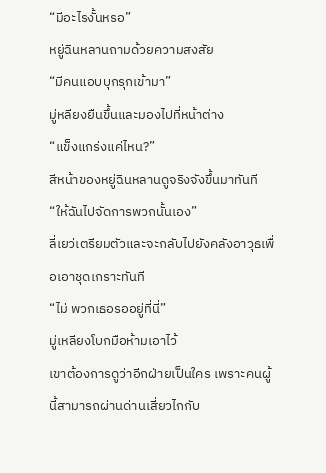“มีอะไรงั้นหรอ”
หยู่ฉินหลานถามด้วยความสงสัย
“มีคนแอบบุกรุกเข้ามา”
มู่หลียงยืนขึ้นและมองไปที่หน้าต่าง
“แข็งแกร่งแค่ไหน?”
สีหน้าของหยู่ฉินหลานดูจริงจังขึ้นมาทันที
“ให้ฉันไปจัดการพวกนั้นเอง”
ลี่เยว่เตรียมตัวและจะกลับไปยังคลังอาวุธเพื่อเอาชุดเกราะทันที
“ไม่ พวกเธอรออยู่ที่นี่”
มู่เหลียงโบกมือห้ามเอาไว้
เขาต้องการดูว่าอีกฝ่ายเป็นใคร เพราะคนผู้นี้สามารถผ่านด่านเสี่ยวไกกับ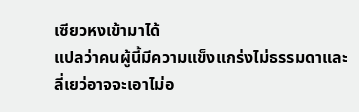เซียวหงเข้ามาได้
แปลว่าคนผู้นี้มีความแข็งแกร่งไม่ธรรมดาและลี่เยว่อาจจะเอาไม่อ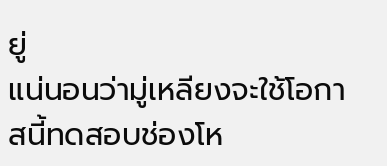ยู่
แน่นอนว่ามู่เหลียงจะใช้โอกาสนี้ทดสอบช่องโห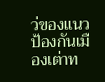ว่ของแนวป้องกันเมืองเต่าท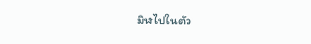มิฬไปในตัว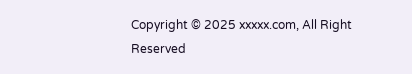Copyright © 2025 xxxxx.com, All Right Reserved